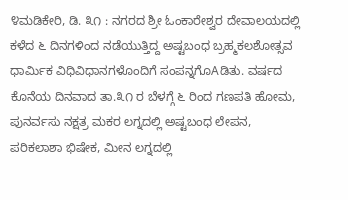೪ಮಡಿಕೇರಿ, ಡಿ. ೩೧ : ನಗರದ ಶ್ರೀ ಓಂಕಾರೇಶ್ವರ ದೇವಾಲಯದಲ್ಲಿ ಕಳೆದ ೬ ದಿನಗಳಿಂದ ನಡೆಯುತ್ತಿದ್ದ ಅಷ್ಟಬಂಧ ಬ್ರಹ್ಮಕಲಶೋತ್ಸವ ಧಾರ್ಮಿಕ ವಿಧಿವಿಧಾನಗಳೊಂದಿಗೆ ಸಂಪನ್ನಗೊAಡಿತು. ವರ್ಷದ ಕೊನೆಯ ದಿನವಾದ ತಾ.೩೧ ರ ಬೆಳಗ್ಗೆ ೬ ರಿಂದ ಗಣಪತಿ ಹೋಮ, ಪುನರ್ವಸು ನಕ್ಷತ್ರ ಮಕರ ಲಗ್ನದಲ್ಲಿ ಅಷ್ಟಬಂಧ ಲೇಪನ, ಪರಿಕಲಾಶಾ ಭಿಷೇಕ, ಮೀನ ಲಗ್ನದಲ್ಲಿ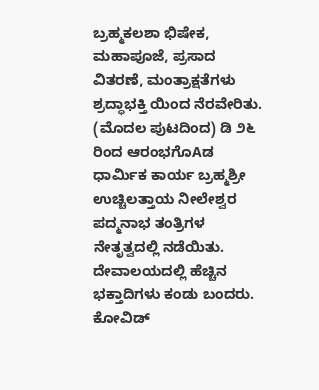ಬ್ರಹ್ಮಕಲಶಾ ಭಿಷೇಕ, ಮಹಾಪೂಜೆ, ಪ್ರಸಾದ ವಿತರಣೆ, ಮಂತ್ರಾಕ್ಷತೆಗಳು ಶ್ರದ್ಧಾಭಕ್ತಿ ಯಿಂದ ನೆರವೇರಿತು. (ಮೊದಲ ಪುಟದಿಂದ) ಡಿ ೨೬ ರಿಂದ ಆರಂಭಗೊAಡ ಧಾರ್ಮಿಕ ಕಾರ್ಯ ಬ್ರಹ್ಮಶ್ರೀ ಉಚ್ಚಿಲತ್ತಾಯ ನೀಲೇಶ್ವರ ಪದ್ಮನಾಭ ತಂತ್ರಿಗಳ ನೇತೃತ್ವದಲ್ಲಿ ನಡೆಯಿತು. ದೇವಾಲಯದಲ್ಲಿ ಹೆಚ್ಚಿನ ಭಕ್ತಾದಿಗಳು ಕಂಡು ಬಂದರು. ಕೋವಿಡ್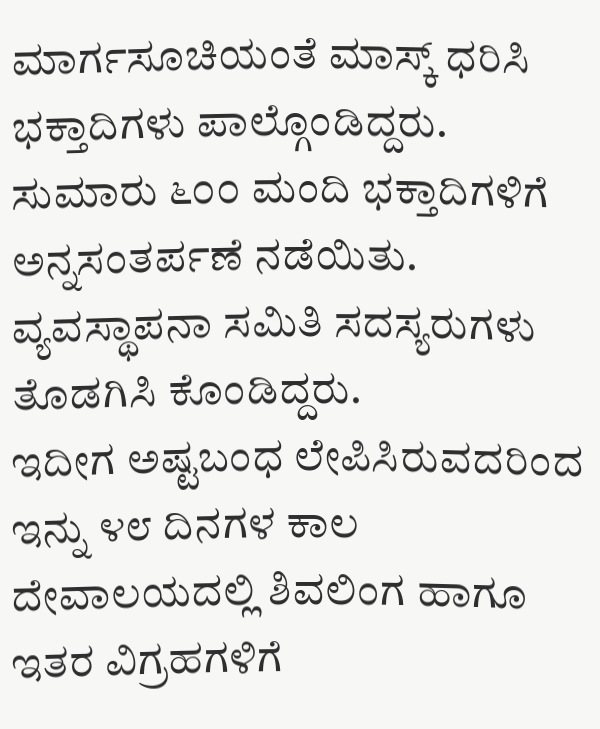ಮಾರ್ಗಸೂಚಿಯಂತೆ ಮಾಸ್ಕ್ ಧರಿಸಿ ಭಕ್ತಾದಿಗಳು ಪಾಲ್ಗೊಂಡಿದ್ದರು. ಸುಮಾರು ೬೦೦ ಮಂದಿ ಭಕ್ತಾದಿಗಳಿಗೆ ಅನ್ನಸಂತರ್ಪಣೆ ನಡೆಯಿತು. ವ್ಯವಸ್ಥಾಪನಾ ಸಮಿತಿ ಸದಸ್ಯರುಗಳು ತೊಡಗಿಸಿ ಕೊಂಡಿದ್ದರು.
ಇದೀಗ ಅಷ್ಟಬಂಧ ಲೇಪಿಸಿರುವದರಿಂದ ಇನ್ನು ೪೮ ದಿನಗಳ ಕಾಲ ದೇವಾಲಯದಲ್ಲಿ ಶಿವಲಿಂಗ ಹಾಗೂ ಇತರ ವಿಗ್ರಹಗಳಿಗೆ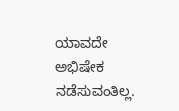ಯಾವದೇ ಅಭಿಷೇಕ ನಡೆಸುವಂತಿಲ್ಲ.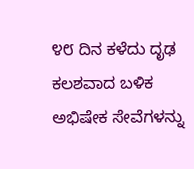೪೮ ದಿನ ಕಳೆದು ದೃಢ ಕಲಶವಾದ ಬಳಿಕ ಅಭಿಷೇಕ ಸೇವೆಗಳನ್ನು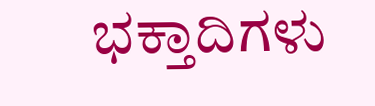ಭಕ್ತಾದಿಗಳು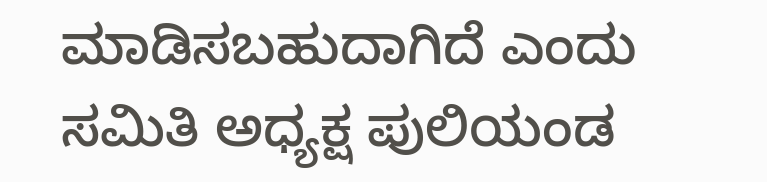ಮಾಡಿಸಬಹುದಾಗಿದೆ ಎಂದು ಸಮಿತಿ ಅಧ್ಯಕ್ಷ ಪುಲಿಯಂಡ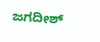ಜಗದೀಶ್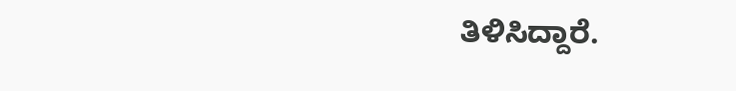ತಿಳಿಸಿದ್ದಾರೆ.